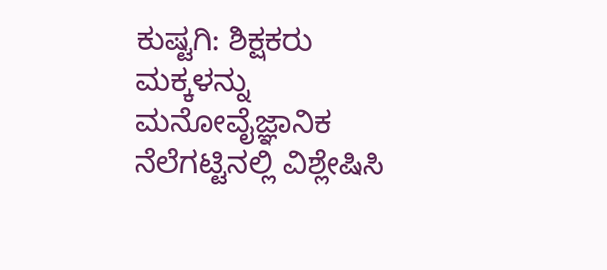ಕುಷ್ಟಗಿ: ಶಿಕ್ಷಕರು ಮಕ್ಕಳನ್ನು ಮನೋವೈಜ್ಞಾನಿಕ ನೆಲೆಗಟ್ಟಿನಲ್ಲಿ ವಿಶ್ಲೇಷಿಸಿ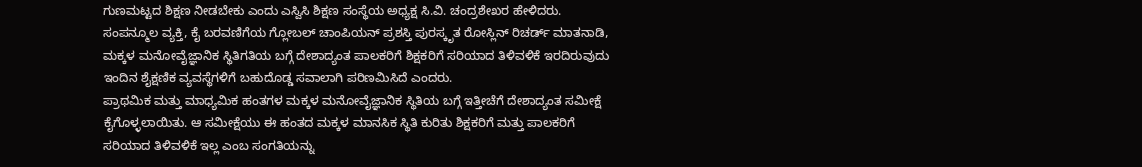ಗುಣಮಟ್ಟದ ಶಿಕ್ಷಣ ನೀಡಬೇಕು ಎಂದು ಎಸ್ವಿಸಿ ಶಿಕ್ಷಣ ಸಂಸ್ಥೆಯ ಅಧ್ಯಕ್ಷ ಸಿ.ವಿ. ಚಂದ್ರಶೇಖರ ಹೇಳಿದರು.
ಸಂಪನ್ಮೂಲ ವ್ಯಕ್ತಿ, ಕೈ ಬರವಣಿಗೆಯ ಗ್ಲೋಬಲ್ ಚಾಂಪಿಯನ್ ಪ್ರಶಸ್ತಿ ಪುರಸ್ಕೃತ ರೋಸ್ಲಿನ್ ರಿಚರ್ಡ್ ಮಾತನಾಡಿ, ಮಕ್ಕಳ ಮನೋವೈಜ್ಞಾನಿಕ ಸ್ಥಿತಿಗತಿಯ ಬಗ್ಗೆ ದೇಶಾದ್ಯಂತ ಪಾಲಕರಿಗೆ ಶಿಕ್ಷಕರಿಗೆ ಸರಿಯಾದ ತಿಳಿವಳಿಕೆ ಇರದಿರುವುದು ಇಂದಿನ ಶೈಕ್ಷಣಿಕ ವ್ಯವಸ್ಥೆಗಳಿಗೆ ಬಹುದೊಡ್ಡ ಸವಾಲಾಗಿ ಪರಿಣಮಿಸಿದೆ ಎಂದರು.
ಪ್ರಾಥಮಿಕ ಮತ್ತು ಮಾಧ್ಯಮಿಕ ಹಂತಗಳ ಮಕ್ಕಳ ಮನೋವೈಜ್ಞಾನಿಕ ಸ್ಥಿತಿಯ ಬಗ್ಗೆ ಇತ್ತೀಚೆಗೆ ದೇಶಾದ್ಯಂತ ಸಮೀಕ್ಷೆ ಕೈಗೊಳ್ಳಲಾಯಿತು. ಆ ಸಮೀಕ್ಷೆಯು ಈ ಹಂತದ ಮಕ್ಕಳ ಮಾನಸಿಕ ಸ್ಥಿತಿ ಕುರಿತು ಶಿಕ್ಷಕರಿಗೆ ಮತ್ತು ಪಾಲಕರಿಗೆ ಸರಿಯಾದ ತಿಳಿವಳಿಕೆ ಇಲ್ಲ ಎಂಬ ಸಂಗತಿಯನ್ನು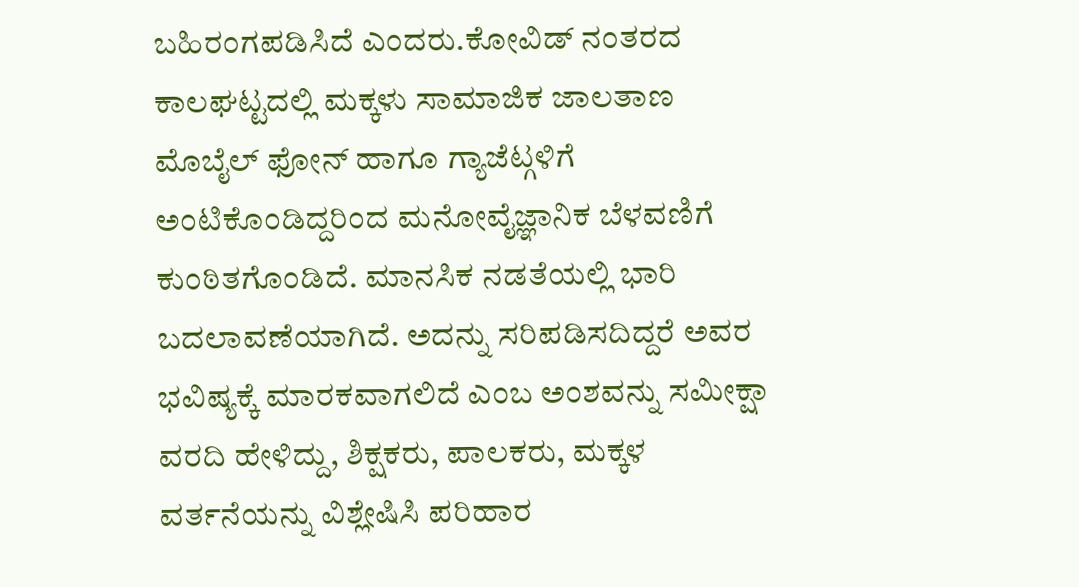ಬಹಿರಂಗಪಡಿಸಿದೆ ಎಂದರು.ಕೋವಿಡ್ ನಂತರದ ಕಾಲಘಟ್ಟದಲ್ಲಿ ಮಕ್ಕಳು ಸಾಮಾಜಿಕ ಜಾಲತಾಣ ಮೊಬೈಲ್ ಫೋನ್ ಹಾಗೂ ಗ್ಯಾಜೆಟ್ಗಳಿಗೆ ಅಂಟಿಕೊಂಡಿದ್ದರಿಂದ ಮನೋವೈಜ್ಞಾನಿಕ ಬೆಳವಣಿಗೆ ಕುಂಠಿತಗೊಂಡಿದೆ. ಮಾನಸಿಕ ನಡತೆಯಲ್ಲಿ ಭಾರಿ ಬದಲಾವಣೆಯಾಗಿದೆ. ಅದನ್ನು ಸರಿಪಡಿಸದಿದ್ದರೆ ಅವರ ಭವಿಷ್ಯಕ್ಕೆ ಮಾರಕವಾಗಲಿದೆ ಎಂಬ ಅಂಶವನ್ನು ಸಮೀಕ್ಷಾ ವರದಿ ಹೇಳಿದ್ದು, ಶಿಕ್ಷಕರು, ಪಾಲಕರು, ಮಕ್ಕಳ ವರ್ತನೆಯನ್ನು ವಿಶ್ಲೇಷಿಸಿ ಪರಿಹಾರ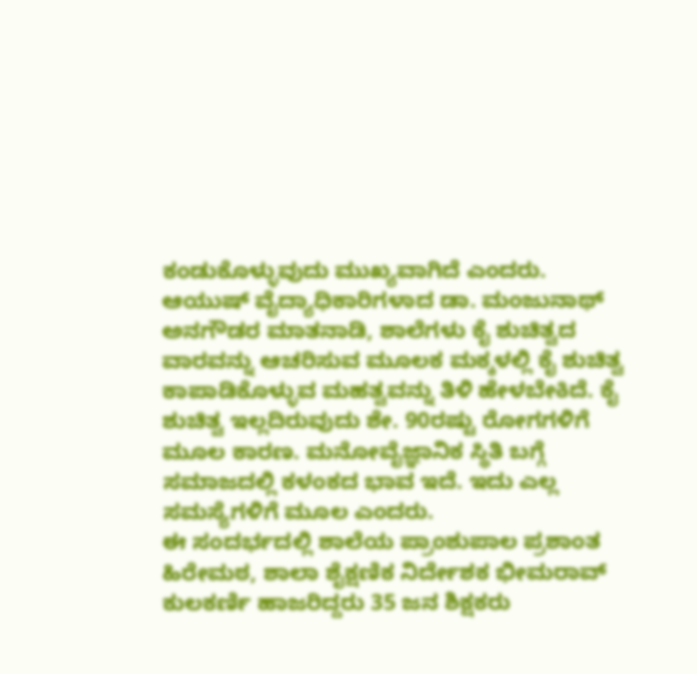ಕಂಡುಕೊಳ್ಳುವುದು ಮುಖ್ಯವಾಗಿದೆ ಎಂದರು.
ಆಯುಷ್ ವೈದ್ಯಾಧಿಕಾರಿಗಳಾದ ಡಾ. ಮಂಜುನಾಥ್ ಅನಗೌಡರ ಮಾತನಾಡಿ, ಶಾಲೆಗಳು ಕೈ ಶುಚಿತ್ವದ ವಾರವನ್ನು ಆಚರಿಸುವ ಮೂಲಕ ಮಕ್ಕಳಲ್ಲಿ ಕೈ ಶುಚಿತ್ವ ಕಾಪಾಡಿಕೊಳ್ಳುವ ಮಹತ್ವವನ್ನು ತಿಳಿ ಹೇಳಬೇಕಿದೆ. ಕೈ ಶುಚಿತ್ವ ಇಲ್ಲದಿರುವುದು ಶೇ. 90ರಷ್ಟು ರೋಗಗಳಿಗೆ ಮೂಲ ಕಾರಣ. ಮನೋವೈಜ್ಞಾನಿಕ ಸ್ಥಿತಿ ಬಗ್ಗೆ ಸಮಾಜದಲ್ಲಿ ಕಳಂಕದ ಭಾವ ಇದೆ. ಇದು ಎಲ್ಲ ಸಮಸ್ಯೆಗಳಿಗೆ ಮೂಲ ಎಂದರು.
ಈ ಸಂದರ್ಭದಲ್ಲಿ ಶಾಲೆಯ ಪ್ರಾಂಶುಪಾಲ ಪ್ರಶಾಂತ ಹಿರೇಮಠ, ಶಾಲಾ ಶೈಕ್ಷಣಿಕ ನಿರ್ದೇಶಕ ಭೀಮರಾವ್ ಕುಲಕರ್ಣಿ ಹಾಜರಿದ್ದರು 35 ಜನ ಶಿಕ್ಷಕರು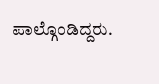ಪಾಲ್ಗೊಂಡಿದ್ದರು.